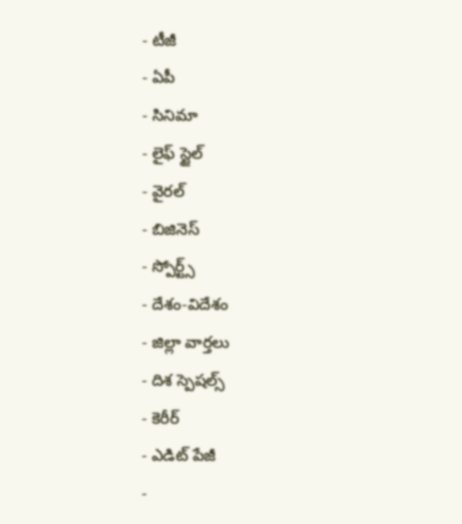- టీజీ
- ఏపీ
- సినిమా
- లైఫ్ స్టైల్
- వైరల్
- బిజినెస్
- స్పోర్ట్స్
- దేశం-విదేశం
- జిల్లా వార్తలు
- దిశ స్పెషల్స్
- కెరీర్
- ఎడిట్ పేజీ
-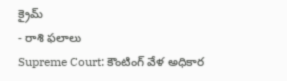క్రైమ్
- రాశి ఫలాలు
Supreme Court: కౌంటింగ్ వేళ అధికార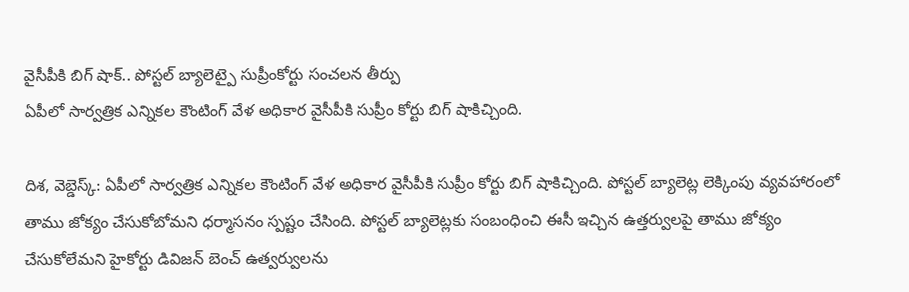వైసీపీకి బిగ్ షాక్.. పోస్టల్ బ్యాలెట్పై సుప్రీంకోర్టు సంచలన తీర్పు
ఏపీలో సార్వత్రిక ఎన్నికల కౌంటింగ్ వేళ అధికార వైసీపీకి సుప్రీం కోర్టు బిగ్ షాకిచ్చింది.

దిశ, వెబ్డెస్క్: ఏపీలో సార్వత్రిక ఎన్నికల కౌంటింగ్ వేళ అధికార వైసీపీకి సుప్రీం కోర్టు బిగ్ షాకిచ్చింది. పోస్టల్ బ్యాలెట్ల లెక్కింపు వ్యవహారంలో తాము జోక్యం చేసుకోబోమని ధర్మాసనం స్పష్టం చేసింది. పోస్టల్ బ్యాలెట్లకు సంబంధించి ఈసీ ఇచ్చిన ఉత్తర్వులపై తాము జోక్యం చేసుకోలేమని హైకోర్టు డివిజన్ బెంచ్ ఉత్వర్వులను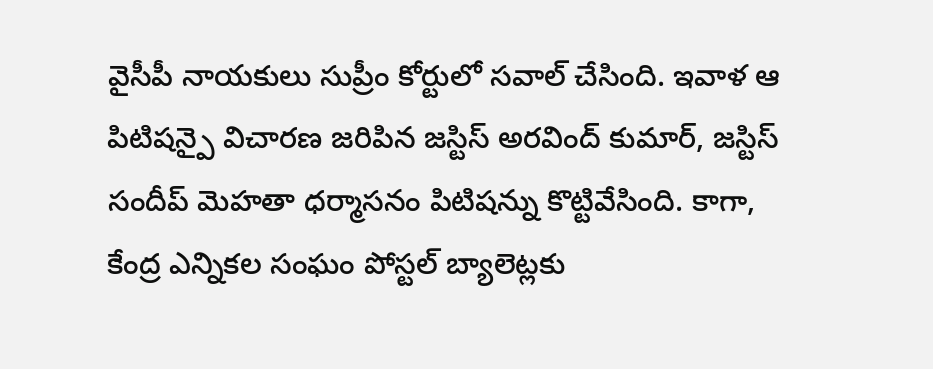వైసీపీ నాయకులు సుప్రీం కోర్టులో సవాల్ చేసింది. ఇవాళ ఆ పిటిషన్పై విచారణ జరిపిన జస్టిస్ అరవింద్ కుమార్, జస్టిస్ సందీప్ మెహతా ధర్మాసనం పిటిషన్ను కొట్టివేసింది. కాగా, కేంద్ర ఎన్నికల సంఘం పోస్టల్ బ్యాలెట్లకు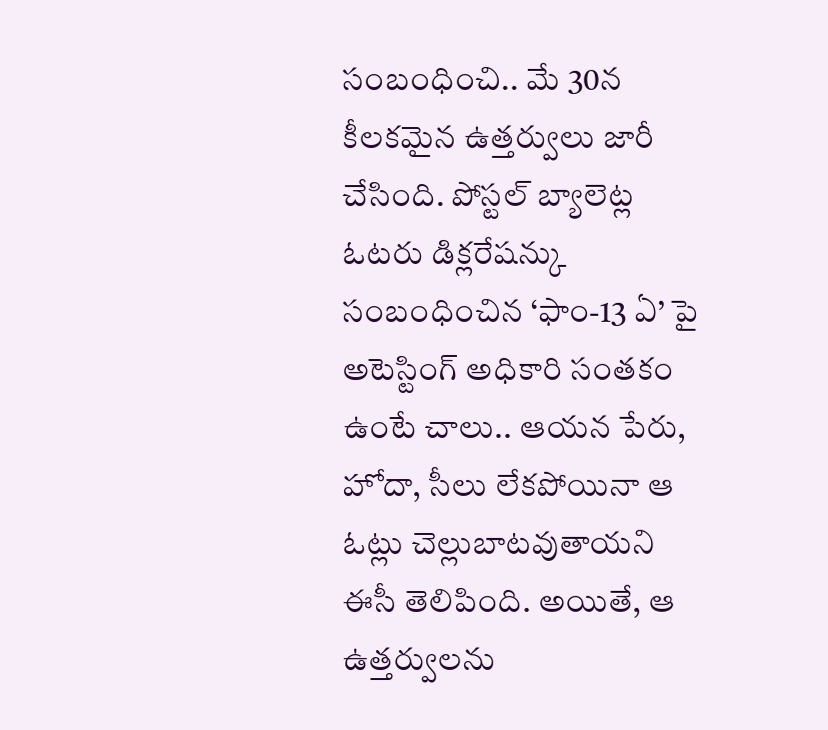సంబంధించి.. మే 30న కీలకమైన ఉత్తర్వులు జారీ చేసింది. పోస్టల్ బ్యాలెట్ల ఓటరు డిక్లరేషన్కు సంబంధించిన ‘ఫాం-13 ఏ’ పై అటెస్టింగ్ అధికారి సంతకం ఉంటే చాలు.. ఆయన పేరు, హోదా, సీలు లేకపోయినా ఆ ఓట్లు చెల్లుబాటవుతాయని ఈసీ తెలిపింది. అయితే, ఆ ఉత్తర్వులను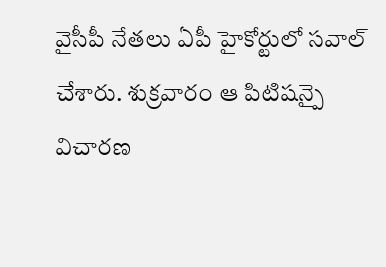వైసీపీ నేతలు ఏపీ హైకోర్టులో సవాల్ చేశారు. శుక్రవారం ఆ పిటిషన్పై విచారణ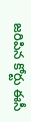జరిపిన కోర్టు ఈసీ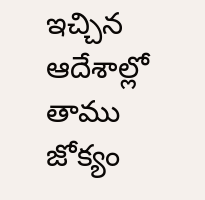ఇచ్చిన ఆదేశాల్లో తాము జోక్యం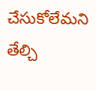చేసుకోలేమని తేల్చి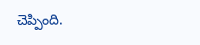చెప్పింది.